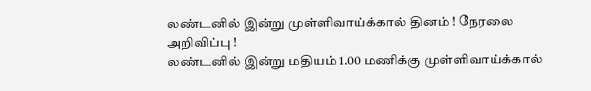லண்டனில் இன்று முள்ளிவாய்க்கால் தினம் ! நேரலை அறிவிப்பு !
லண்டனில் இன்று மதியம் 1.00 மணிக்கு முள்ளிவாய்க்கால்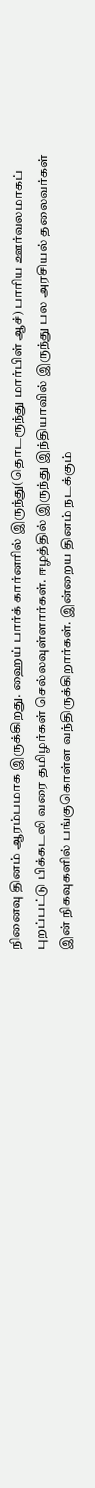நினைவு தினம் ஆரம்பமாக இருக்கிறது. ஹைய் பார்க் கார்னரில் இருந்து(தொடரூந்து மார்பிள் ஆச்) பாரிய ஊர்வலமாகப் புறப்பட்டு பிக்கடலி வரை தமிழர்கள் செல்லவுள்ளார்கள். ஈழத்தில் இருந்து இந்தியாவில் இருந்து பல அரசியல் தலைவர்கள் இன் நிகவுகளில் பங்குகொள்ள வந்திருக்கிறார்கள். இன்றைய தினம் நடக்கும்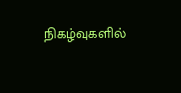நிகழ்வுகளில்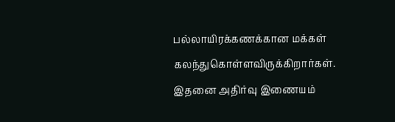பல்லாயிரக்கணக்கான மக்கள் கலந்துகொள்ளவிருக்கிறார்கள். இதனை அதிர்வு இணையம்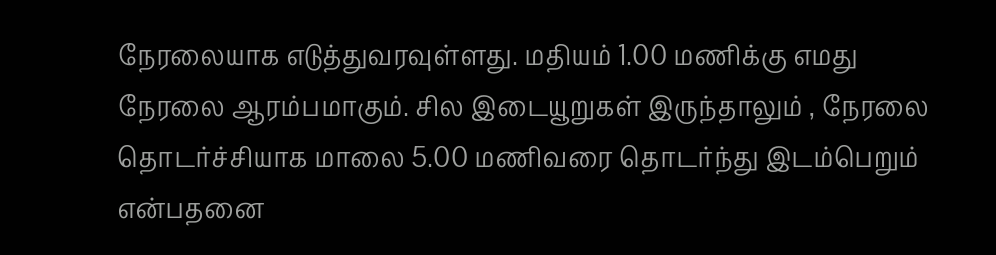நேரலையாக எடுத்துவரவுள்ளது. மதியம் 1.00 மணிக்கு எமது நேரலை ஆரம்பமாகும். சில இடையூறுகள் இருந்தாலும் , நேரலை தொடர்ச்சியாக மாலை 5.00 மணிவரை தொடர்ந்து இடம்பெறும் என்பதனை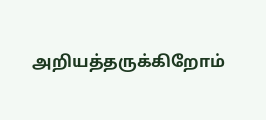அறியத்தருக்கிறோம்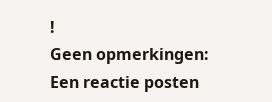!
Geen opmerkingen:
Een reactie posten